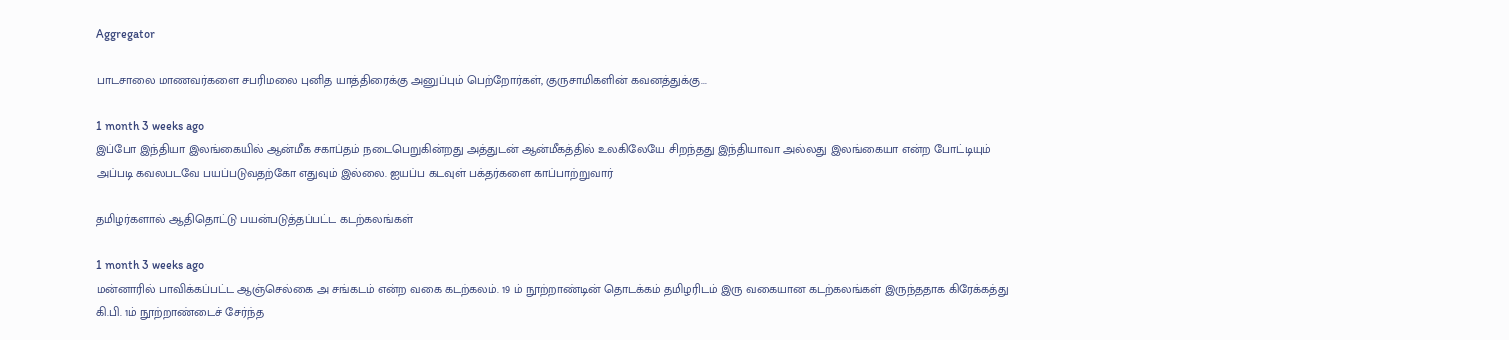Aggregator

பாடசாலை மாணவர்களை சபரிமலை புனித யாத்திரைக்கு அனுப்பும் பெற்றோர்கள், குருசாமிகளின் கவனத்துக்கு...

1 month 3 weeks ago
இப்போ இந்தியா இலங்கையில் ஆன்மீக சகாப்தம் நடைபெறுகின்றது அத்துடன் ஆன்மீகத்தில் உலகிலேயே சிறந்தது இந்தியாவா அல்லது இலங்கையா என்ற போட்டியும் அப்படி கவலபடவே பயப்படுவதற்கோ எதுவும் இல்லை. ஐயப்ப கடவுள் பக்தர்களை காப்பாற்றுவார்

தமிழர்களால் ஆதிதொட்டு பயன்படுத்தப்பட்ட கடற்கலங்கள்

1 month 3 weeks ago
மன்னாரில் பாவிக்கப்பட்ட ஆஞ்செல்கை அ சங்கடம் என்ற வகை கடற்கலம். 19 ம் நூற்றாண்டின் தொடக்கம் தமிழரிடம் இரு வகையான கடற்கலங்கள் இருந்ததாக கிரேக்கத்து கி.பி. 1ம் நூற்றாண்டைச் சேர்ந்த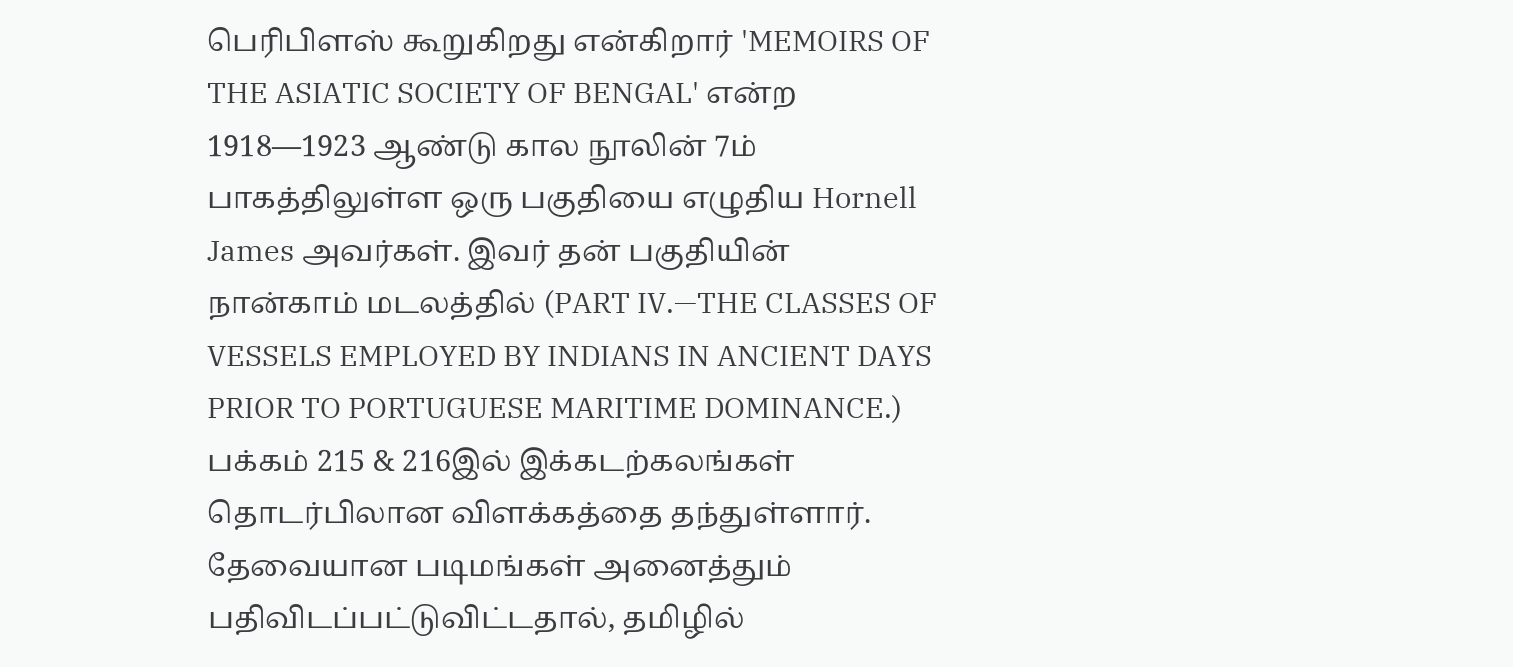பெரிபிளஸ் கூறுகிறது என்கிறார் 'MEMOIRS OF THE ASIATIC SOCIETY OF BENGAL' என்ற 1918—1923 ஆண்டு கால நூலின் 7ம் பாகத்திலுள்ள ஒரு பகுதியை எழுதிய Hornell James அவர்கள். இவர் தன் பகுதியின் நான்காம் மடலத்தில் (PART IV.—THE CLASSES OF VESSELS EMPLOYED BY INDIANS IN ANCIENT DAYS PRIOR TO PORTUGUESE MARITIME DOMINANCE.) பக்கம் 215 & 216இல் இக்கடற்கலங்கள் தொடர்பிலான விளக்கத்தை தந்துள்ளார். தேவையான படிமங்கள் அனைத்தும் பதிவிடப்பட்டுவிட்டதால், தமிழில்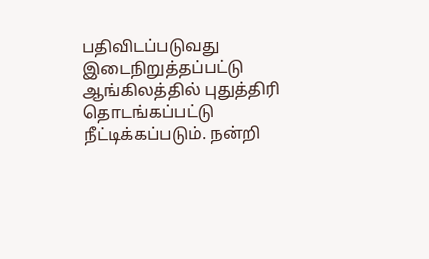பதிவிடப்படுவது இடைநிறுத்தப்பட்டு ஆங்கிலத்தில் புதுத்திரி தொடங்கப்பட்டு நீட்டிக்கப்படும். நன்றி